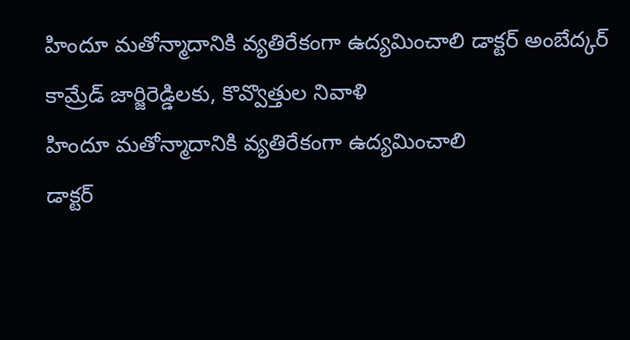హిందూ మతోన్మాదానికి వ్యతిరేకంగా ఉద్యమించాలి డాక్టర్ అంబేద్కర్ కామ్రేడ్ జార్జిరెడ్డిలకు, కొవ్వొత్తుల నివాళి
హిందూ మతోన్మాదానికి వ్యతిరేకంగా ఉద్యమించాలి
డాక్టర్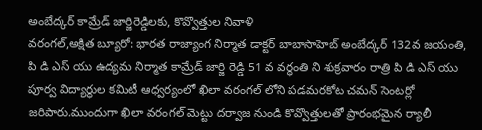అంబేద్కర్ కామ్రేడ్ జార్జిరెడ్డిలకు, కొవ్వొత్తుల నివాళి
వరంగల్,అక్షిత బ్యూరో: భారత రాజ్యాంగ నిర్మాత డాక్టర్ బాబాసాహెబ్ అంబేద్కర్ 132వ జయంతి, పి డి ఎస్ యు ఉద్యమ నిర్మాత కామ్రేడ్ జార్జి రెడ్డి 51 వ వర్ధంతి ని శుక్రవారం రాత్రి పి డి ఎస్ యు పూర్వ విద్యార్థుల కమిటీ ఆధ్వర్యంలో ఖిలా వరంగల్ లోని పడమరకోట చమన్ సెంటర్లో జరిపారు.ముందుగా ఖిలా వరంగల్ మెట్టు దర్వాజ నుండి కొవ్వొత్తులతో ప్రారంభమైన ర్యాలీ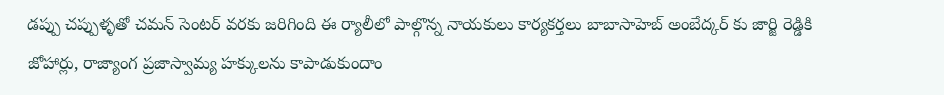డప్పు చప్పుళ్ళతో చమన్ సెంటర్ వరకు జరిగింది ఈ ర్యాలీలో పాల్గొన్న నాయకులు కార్యకర్తలు బాబాసాహెబ్ అంబేద్కర్ కు జార్జి రెడ్డికి జోహార్లు, రాజ్యాంగ ప్రజాస్వామ్య హక్కులను కాపాడుకుందాం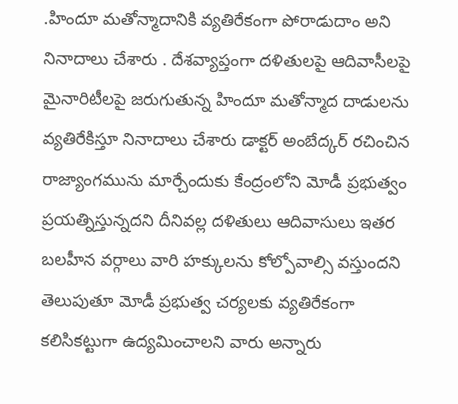.హిందూ మతోన్మాదానికి వ్యతిరేకంగా పోరాడుదాం అని నినాదాలు చేశారు . దేశవ్యాప్తంగా దళితులపై ఆదివాసీలపై మైనారిటీలపై జరుగుతున్న హిందూ మతోన్మాద దాడులను వ్యతిరేకిస్తూ నినాదాలు చేశారు డాక్టర్ అంబేద్కర్ రచించిన రాజ్యాంగమును మార్చేందుకు కేంద్రంలోని మోడీ ప్రభుత్వం ప్రయత్నిస్తున్నదని దీనివల్ల దళితులు ఆదివాసులు ఇతర బలహీన వర్గాలు వారి హక్కులను కోల్పోవాల్సి వస్తుందని తెలుపుతూ మోడీ ప్రభుత్వ చర్యలకు వ్యతిరేకంగా కలిసికట్టుగా ఉద్యమించాలని వారు అన్నారు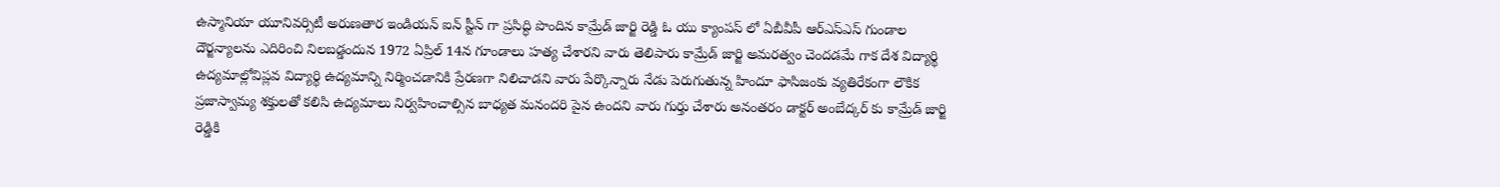ఉస్మానియా యూనివర్సిటీ అరుణతార ఇండియన్ ఐన్ స్టీన్ గా ప్రసిద్ధి పొందిన కామ్రేడ్ జార్జి రెడ్డి ఓ యు క్యాంపస్ లో ఏబీవీపీ ఆర్ఎస్ఎస్ గుండాల దౌర్జన్యాలను ఎదిరించి నిలబడ్డందున 1972 ఏప్రిల్ 14న గూండాలు హత్య చేశారని వారు తెలిపారు కామ్రేడ్ జార్జి అమరత్వం చెందడమే గాక దేశ విద్యార్థి ఉద్యమాల్లోవిప్లవ విద్యార్థి ఉద్యమాన్ని నిర్మించడానికి ప్రేరణగా నిలిచాడని వారు పేర్కొన్నారు నేడు పెరుగుతున్న హిందూ ఫాసిజంకు వ్యతిరేకంగా లౌకిక ప్రజాస్వామ్య శక్తులతో కలిసి ఉద్యమాలు నిర్వహించాల్సిన బాధ్యత మనందరి పైన ఉందని వారు గుర్తు చేశారు అనంతరం డాక్టర్ అంబేద్కర్ కు కామ్రేడ్ జార్జి రెడ్డికి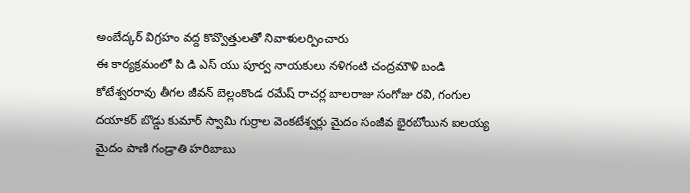అంబేద్కర్ విగ్రహం వద్ద కొవ్వొత్తులతో నివాళులర్పించారు
ఈ కార్యక్రమంలో పి డి ఎస్ యు పూర్వ నాయకులు నళిగంటి చంద్రమౌళి బండి కోటేశ్వరరావు తీగల జీవన్ బెల్లంకొండ రమేష్ రాచర్ల బాలరాజు సంగోజు రవి, గంగుల దయాకర్ బొడ్డు కుమార్ స్వామి గుర్రాల వెంకటేశ్వర్లు మైదం సంజీవ భైరబోయిన ఐలయ్య మైదం పాణి గండ్రాతి హరిబాబు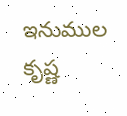ఇనుముల కృష్ణ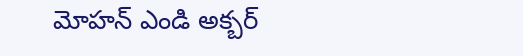మోహన్ ఎండి అక్బర్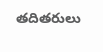తదితరులు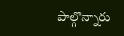పాల్గొన్నారు